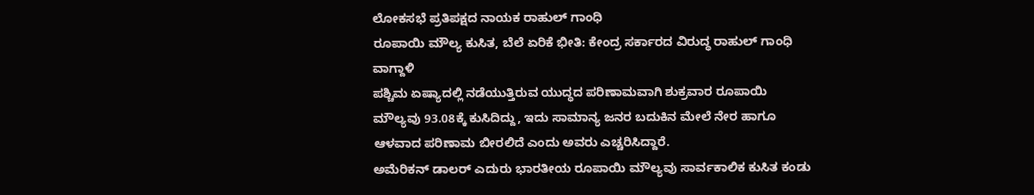ಲೋಕಸಭೆ ಪ್ರತಿಪಕ್ಷದ ನಾಯಕ ರಾಹುಲ್ ಗಾಂಧಿ
ರೂಪಾಯಿ ಮೌಲ್ಯ ಕುಸಿತ, ಬೆಲೆ ಏರಿಕೆ ಭೀತಿ: ಕೇಂದ್ರ ಸರ್ಕಾರದ ವಿರುದ್ಧ ರಾಹುಲ್ ಗಾಂಧಿ ವಾಗ್ದಾಳಿ
ಪಶ್ಚಿಮ ಏಷ್ಯಾದಲ್ಲಿ ನಡೆಯುತ್ತಿರುವ ಯುದ್ಧದ ಪರಿಣಾಮವಾಗಿ ಶುಕ್ರವಾರ ರೂಪಾಯಿ ಮೌಲ್ಯವು 93.08ಕ್ಕೆ ಕುಸಿದಿದ್ದು, ಇದು ಸಾಮಾನ್ಯ ಜನರ ಬದುಕಿನ ಮೇಲೆ ನೇರ ಹಾಗೂ ಆಳವಾದ ಪರಿಣಾಮ ಬೀರಲಿದೆ ಎಂದು ಅವರು ಎಚ್ಚರಿಸಿದ್ದಾರೆ.
ಅಮೆರಿಕನ್ ಡಾಲರ್ ಎದುರು ಭಾರತೀಯ ರೂಪಾಯಿ ಮೌಲ್ಯವು ಸಾರ್ವಕಾಲಿಕ ಕುಸಿತ ಕಂಡು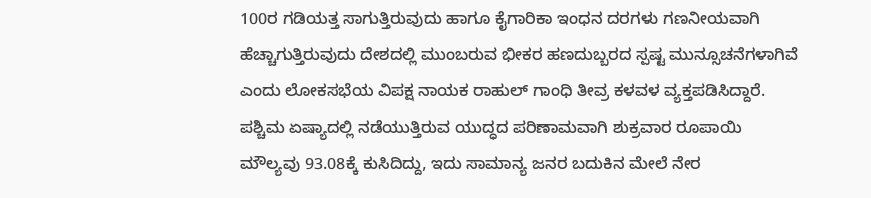100ರ ಗಡಿಯತ್ತ ಸಾಗುತ್ತಿರುವುದು ಹಾಗೂ ಕೈಗಾರಿಕಾ ಇಂಧನ ದರಗಳು ಗಣನೀಯವಾಗಿ ಹೆಚ್ಚಾಗುತ್ತಿರುವುದು ದೇಶದಲ್ಲಿ ಮುಂಬರುವ ಭೀಕರ ಹಣದುಬ್ಬರದ ಸ್ಪಷ್ಟ ಮುನ್ಸೂಚನೆಗಳಾಗಿವೆ ಎಂದು ಲೋಕಸಭೆಯ ವಿಪಕ್ಷ ನಾಯಕ ರಾಹುಲ್ ಗಾಂಧಿ ತೀವ್ರ ಕಳವಳ ವ್ಯಕ್ತಪಡಿಸಿದ್ದಾರೆ.
ಪಶ್ಚಿಮ ಏಷ್ಯಾದಲ್ಲಿ ನಡೆಯುತ್ತಿರುವ ಯುದ್ಧದ ಪರಿಣಾಮವಾಗಿ ಶುಕ್ರವಾರ ರೂಪಾಯಿ ಮೌಲ್ಯವು 93.08ಕ್ಕೆ ಕುಸಿದಿದ್ದು, ಇದು ಸಾಮಾನ್ಯ ಜನರ ಬದುಕಿನ ಮೇಲೆ ನೇರ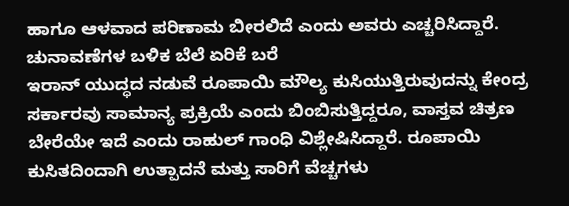ಹಾಗೂ ಆಳವಾದ ಪರಿಣಾಮ ಬೀರಲಿದೆ ಎಂದು ಅವರು ಎಚ್ಚರಿಸಿದ್ದಾರೆ.
ಚುನಾವಣೆಗಳ ಬಳಿಕ ಬೆಲೆ ಏರಿಕೆ ಬರೆ
ಇರಾನ್ ಯುದ್ಧದ ನಡುವೆ ರೂಪಾಯಿ ಮೌಲ್ಯ ಕುಸಿಯುತ್ತಿರುವುದನ್ನು ಕೇಂದ್ರ ಸರ್ಕಾರವು ಸಾಮಾನ್ಯ ಪ್ರಕ್ರಿಯೆ ಎಂದು ಬಿಂಬಿಸುತ್ತಿದ್ದರೂ, ವಾಸ್ತವ ಚಿತ್ರಣ ಬೇರೆಯೇ ಇದೆ ಎಂದು ರಾಹುಲ್ ಗಾಂಧಿ ವಿಶ್ಲೇಷಿಸಿದ್ದಾರೆ. ರೂಪಾಯಿ ಕುಸಿತದಿಂದಾಗಿ ಉತ್ಪಾದನೆ ಮತ್ತು ಸಾರಿಗೆ ವೆಚ್ಚಗಳು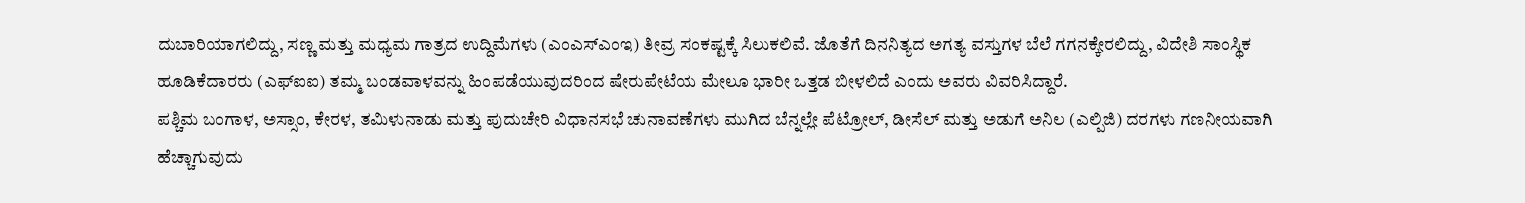ದುಬಾರಿಯಾಗಲಿದ್ದು, ಸಣ್ಣ ಮತ್ತು ಮಧ್ಯಮ ಗಾತ್ರದ ಉದ್ದಿಮೆಗಳು (ಎಂಎಸ್ಎಂಇ) ತೀವ್ರ ಸಂಕಷ್ಟಕ್ಕೆ ಸಿಲುಕಲಿವೆ. ಜೊತೆಗೆ ದಿನನಿತ್ಯದ ಅಗತ್ಯ ವಸ್ತುಗಳ ಬೆಲೆ ಗಗನಕ್ಕೇರಲಿದ್ದು, ವಿದೇಶಿ ಸಾಂಸ್ಥಿಕ ಹೂಡಿಕೆದಾರರು (ಎಫ್ಐಐ) ತಮ್ಮ ಬಂಡವಾಳವನ್ನು ಹಿಂಪಡೆಯುವುದರಿಂದ ಷೇರುಪೇಟೆಯ ಮೇಲೂ ಭಾರೀ ಒತ್ತಡ ಬೀಳಲಿದೆ ಎಂದು ಅವರು ವಿವರಿಸಿದ್ದಾರೆ.
ಪಶ್ಚಿಮ ಬಂಗಾಳ, ಅಸ್ಸಾಂ, ಕೇರಳ, ತಮಿಳುನಾಡು ಮತ್ತು ಪುದುಚೇರಿ ವಿಧಾನಸಭೆ ಚುನಾವಣೆಗಳು ಮುಗಿದ ಬೆನ್ನಲ್ಲೇ ಪೆಟ್ರೋಲ್, ಡೀಸೆಲ್ ಮತ್ತು ಅಡುಗೆ ಅನಿಲ (ಎಲ್ಪಿಜಿ) ದರಗಳು ಗಣನೀಯವಾಗಿ ಹೆಚ್ಚಾಗುವುದು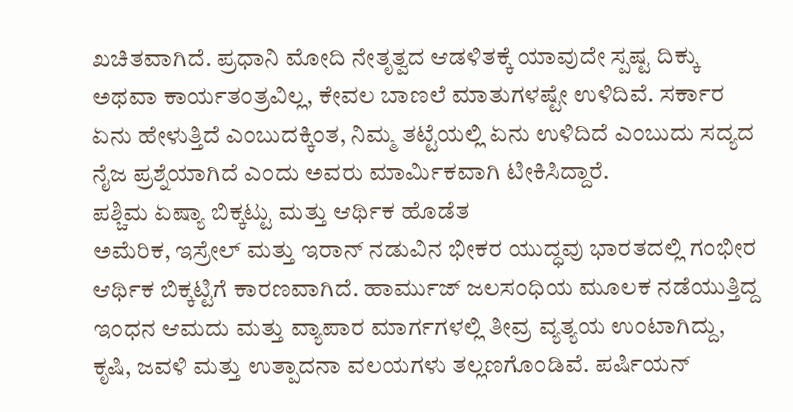ಖಚಿತವಾಗಿದೆ. ಪ್ರಧಾನಿ ಮೋದಿ ನೇತೃತ್ವದ ಆಡಳಿತಕ್ಕೆ ಯಾವುದೇ ಸ್ಪಷ್ಟ ದಿಕ್ಕು ಅಥವಾ ಕಾರ್ಯತಂತ್ರವಿಲ್ಲ, ಕೇವಲ ಬಾಣಲೆ ಮಾತುಗಳಷ್ಟೇ ಉಳಿದಿವೆ. ಸರ್ಕಾರ ಏನು ಹೇಳುತ್ತಿದೆ ಎಂಬುದಕ್ಕಿಂತ, ನಿಮ್ಮ ತಟ್ಟೆಯಲ್ಲಿ ಏನು ಉಳಿದಿದೆ ಎಂಬುದು ಸದ್ಯದ ನೈಜ ಪ್ರಶ್ನೆಯಾಗಿದೆ ಎಂದು ಅವರು ಮಾರ್ಮಿಕವಾಗಿ ಟೀಕಿಸಿದ್ದಾರೆ.
ಪಶ್ಚಿಮ ಏಷ್ಯಾ ಬಿಕ್ಕಟ್ಟು ಮತ್ತು ಆರ್ಥಿಕ ಹೊಡೆತ
ಅಮೆರಿಕ, ಇಸ್ರೇಲ್ ಮತ್ತು ಇರಾನ್ ನಡುವಿನ ಭೀಕರ ಯುದ್ಧವು ಭಾರತದಲ್ಲಿ ಗಂಭೀರ ಆರ್ಥಿಕ ಬಿಕ್ಕಟ್ಟಿಗೆ ಕಾರಣವಾಗಿದೆ. ಹಾರ್ಮುಜ್ ಜಲಸಂಧಿಯ ಮೂಲಕ ನಡೆಯುತ್ತಿದ್ದ ಇಂಧನ ಆಮದು ಮತ್ತು ವ್ಯಾಪಾರ ಮಾರ್ಗಗಳಲ್ಲಿ ತೀವ್ರ ವ್ಯತ್ಯಯ ಉಂಟಾಗಿದ್ದು, ಕೃಷಿ, ಜವಳಿ ಮತ್ತು ಉತ್ಪಾದನಾ ವಲಯಗಳು ತಲ್ಲಣಗೊಂಡಿವೆ. ಪರ್ಷಿಯನ್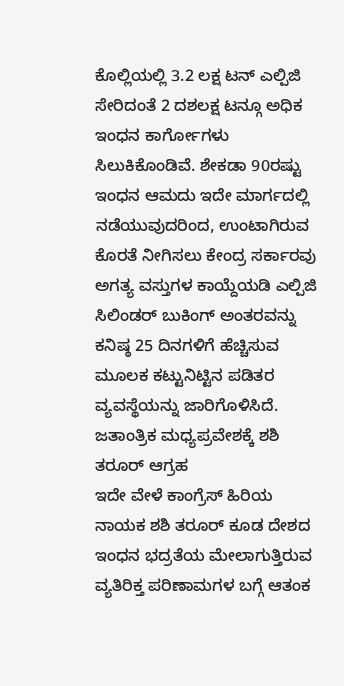ಕೊಲ್ಲಿಯಲ್ಲಿ 3.2 ಲಕ್ಷ ಟನ್ ಎಲ್ಪಿಜಿ ಸೇರಿದಂತೆ 2 ದಶಲಕ್ಷ ಟನ್ಗೂ ಅಧಿಕ ಇಂಧನ ಕಾರ್ಗೋಗಳು ಸಿಲುಕಿಕೊಂಡಿವೆ. ಶೇಕಡಾ 90ರಷ್ಟು ಇಂಧನ ಆಮದು ಇದೇ ಮಾರ್ಗದಲ್ಲಿ ನಡೆಯುವುದರಿಂದ, ಉಂಟಾಗಿರುವ ಕೊರತೆ ನೀಗಿಸಲು ಕೇಂದ್ರ ಸರ್ಕಾರವು ಅಗತ್ಯ ವಸ್ತುಗಳ ಕಾಯ್ದೆಯಡಿ ಎಲ್ಪಿಜಿ ಸಿಲಿಂಡರ್ ಬುಕಿಂಗ್ ಅಂತರವನ್ನು ಕನಿಷ್ಠ 25 ದಿನಗಳಿಗೆ ಹೆಚ್ಚಿಸುವ ಮೂಲಕ ಕಟ್ಟುನಿಟ್ಟಿನ ಪಡಿತರ ವ್ಯವಸ್ಥೆಯನ್ನು ಜಾರಿಗೊಳಿಸಿದೆ.
ಜತಾಂತ್ರಿಕ ಮಧ್ಯಪ್ರವೇಶಕ್ಕೆ ಶಶಿ ತರೂರ್ ಆಗ್ರಹ
ಇದೇ ವೇಳೆ ಕಾಂಗ್ರೆಸ್ ಹಿರಿಯ ನಾಯಕ ಶಶಿ ತರೂರ್ ಕೂಡ ದೇಶದ ಇಂಧನ ಭದ್ರತೆಯ ಮೇಲಾಗುತ್ತಿರುವ ವ್ಯತಿರಿಕ್ತ ಪರಿಣಾಮಗಳ ಬಗ್ಗೆ ಆತಂಕ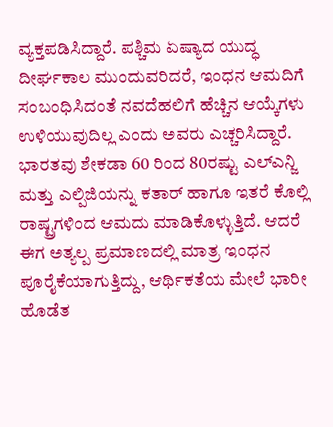ವ್ಯಕ್ತಪಡಿಸಿದ್ದಾರೆ. ಪಶ್ಚಿಮ ಏಷ್ಯಾದ ಯುದ್ಧ ದೀರ್ಘಕಾಲ ಮುಂದುವರಿದರೆ, ಇಂಧನ ಆಮದಿಗೆ ಸಂಬಂಧಿಸಿದಂತೆ ನವದೆಹಲಿಗೆ ಹೆಚ್ಚಿನ ಆಯ್ಕೆಗಳು ಉಳಿಯುವುದಿಲ್ಲ ಎಂದು ಅವರು ಎಚ್ಚರಿಸಿದ್ದಾರೆ. ಭಾರತವು ಶೇಕಡಾ 60 ರಿಂದ 80ರಷ್ಟು ಎಲ್ಎನ್ಜಿ ಮತ್ತು ಎಲ್ಪಿಜಿಯನ್ನು ಕತಾರ್ ಹಾಗೂ ಇತರೆ ಕೊಲ್ಲಿ ರಾಷ್ಟ್ರಗಳಿಂದ ಆಮದು ಮಾಡಿಕೊಳ್ಳುತ್ತಿದೆ. ಆದರೆ ಈಗ ಅತ್ಯಲ್ಪ ಪ್ರಮಾಣದಲ್ಲಿ ಮಾತ್ರ ಇಂಧನ ಪೂರೈಕೆಯಾಗುತ್ತಿದ್ದು, ಆರ್ಥಿಕತೆಯ ಮೇಲೆ ಭಾರೀ ಹೊಡೆತ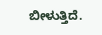ಬೀಳುತ್ತಿದೆ.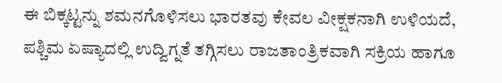ಈ ಬಿಕ್ಕಟ್ಟನ್ನು ಶಮನಗೊಳಿಸಲು ಭಾರತವು ಕೇವಲ ವೀಕ್ಷಕನಾಗಿ ಉಳಿಯದೆ, ಪಶ್ಚಿಮ ಏಷ್ಯಾದಲ್ಲಿ ಉದ್ವಿಗ್ನತೆ ತಗ್ಗಿಸಲು ರಾಜತಾಂತ್ರಿಕವಾಗಿ ಸಕ್ರಿಯ ಹಾಗೂ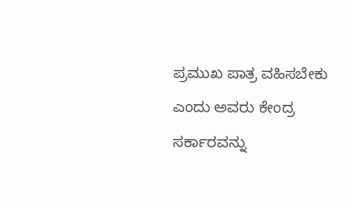ಪ್ರಮುಖ ಪಾತ್ರ ವಹಿಸಬೇಕು ಎಂದು ಅವರು ಕೇಂದ್ರ ಸರ್ಕಾರವನ್ನು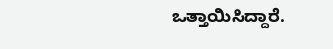ಒತ್ತಾಯಿಸಿದ್ದಾರೆ.